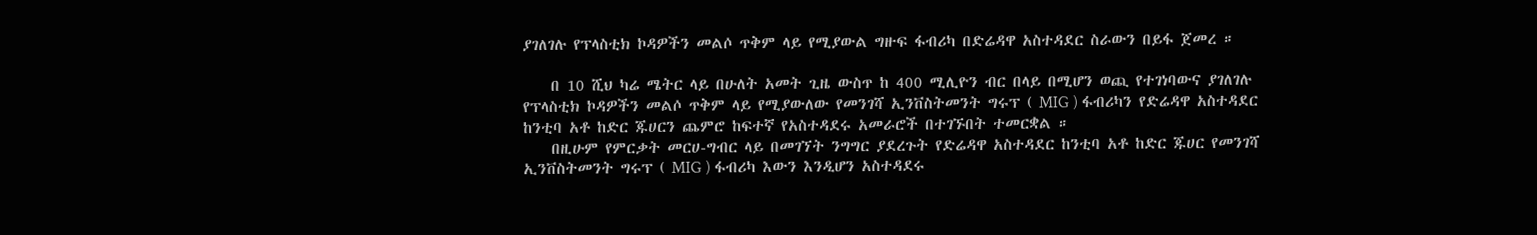ያገለገሉ የፕላስቲክ ኮዳዎችን መልሶ ጥቅም ላይ የሚያውል ግዙፍ ፋብሪካ በድሬዳዋ አስተዳደር ስራውን በይፋ ጀመረ ።

    በ 10 ሺህ ካሬ ሜትር ላይ በሁለት አመት ጊዜ ውስጥ ከ 400 ሚሊዮን ብር በላይ በሚሆን ወጪ የተገነባውና ያገለገሉ የፕላስቲክ ኮዳዎችን መልሶ ጥቅም ላይ የሚያውለው የመንገሻ ኢንቨስትመንት ግሩፕ ( MIG ) ፋብሪካን የድሬዳዋ አስተዳደር ከንቲባ አቶ ከድር ጁሀርን ጨምሮ ከፍተኛ የአስተዳደሩ አመራሮች በተገኙበት ተመርቋል ።
    በዚሁም የምርቃት መርሀ-ግብር ላይ በመገኘት ንግግር ያደረጉት የድሬዳዋ አስተዳደር ከንቲባ አቶ ከድር ጁሀር የመንገሻ ኢንቨስትመንት ግሩፕ ( MIG ) ፋብሪካ እውን እንዲሆን አስተዳደሩ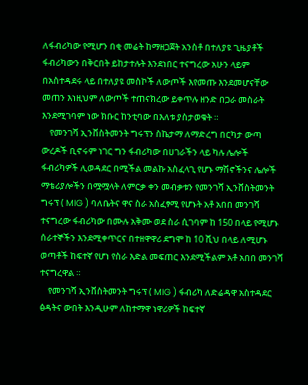ለፋብሪካው የሚሆን በቂ መሬት ከማዘጋጀት አንስቶ በተለያዩ ጊዜያቶች ፋብሪካውን በቅርበት ይከታተሉት እንደነበር ተናግረው አሁን ላይም በአስተዳደሩ ላይ በተለያዩ መስኮች ለውጦች እየመጡ እንደመሆናቸው መጠን እነዚህም ለውጦች ተጠናክረው ይቀጥሉ ዘንድ በጋራ መስራት እንደሚገባም ነው ክቡር ከንቲባው በእለቱ ያስታወቁት ።
    የመንገሻ ኢንቨስትመንት ግሩፕን ስኬታማ ለማድረግ በርካታ ውጣ ውረዶች ቢኖሩም ነገር ግን ፋብሪካው በሀገራችን ላይ ካሉ ሌሎች ፋብሪካዎች ሊወዳደር በሚችል መልኩ አስፈላጊ የሆኑ ማሽኖችንና ሌሎች ማቴሪያሎችን በሟሟላት ለምርቃ ቀን መብቃቱን የመንገሻ ኢንቨስትመንት ግሩፕ ( MIG ) ባለቤትና ዋና ስራ አስፈፃሚ የሆኑት አቶ አበበ መንገሻ ተናግረው ፋብሪካው በሙሉ አቅሙ ወደ ስራ ሲገባም ከ 150 በላይ የሚሆኑ ሰራተኞችን እንደሚቀጥርና በተዘዋዋሪ ደግሞ ከ 10 ሺህ በላይ ለሚሆኑ ወጣቶች ከፍተኛ የሆነ የስራ እድል መፍጠር እንደሚችልም አቶ አበበ መንገሻ ተናግረዋል ።
    የመንገሻ ኢንቨስትመንት ግሩፕ ( MIG ) ፋብሪካ ለድሬዳዋ አስተዳደር ፅዳትና ውበት እንዲሁም ለከተማዋ ነዋሪዎች ከፍተኛ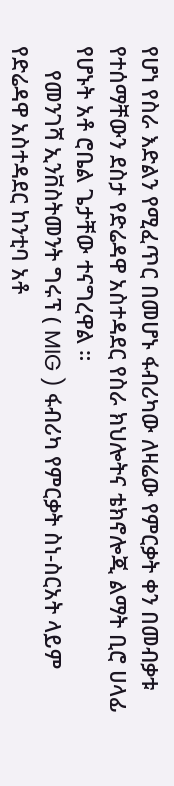የሆነ የስራ እድልን የሚፈጥር በመሆኑ ፋብሪካው ለዛሬው የምርቃት ቀን በመብቃቱ የተሰማቸውን ደስታ የድሬዳዋ አስተዳደር የስራ ክህሎትና ቴክኖሎጂ ልማት ቢሮ ሀላፊ የሆኑት አቶ ሮቤል ጌታቸው ተናግረዋል ።
    የመንገሻ ኢንቨስትመንት ግሩፕ ( MIG ) ፋብሪካ የምርቃት ስነ-ስርአት ላይም የድሬዳዋ አስተዳደር ከንቲባ አቶ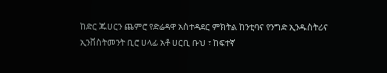ከድር ጁሀርን ጨምሮ የድሬዳዋ አስተዳደር ምክትል ከንቲባና የንግድ ኢንዱስትሪና ኢንቨስትመንት ቢሮ ሀላፊ አቶ ሀርቢ ቡህ ፣ ከፍተኛ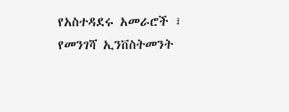የአስተዳደሩ አመራሮች ፣ የመንገሻ ኢንቨስትመንት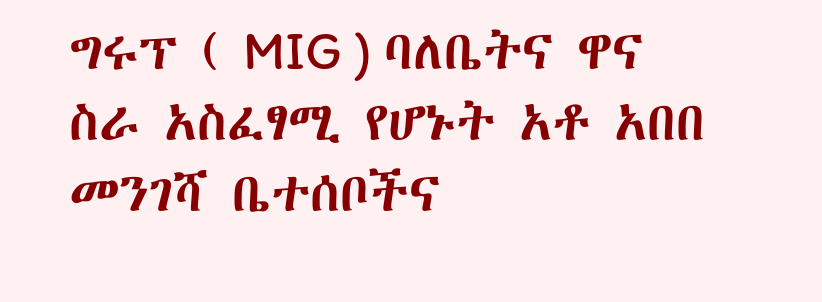ግሩፕ ( MIG ) ባለቤትና ዋና ስራ አስፈፃሚ የሆኑት አቶ አበበ መንገሻ ቤተሰቦችና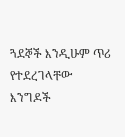ጓደኞች እንዲሁም ጥሪ የተደረገላቸው እንግዶች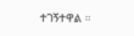ተገኝተዋል ።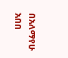በአለማየሁ አበበ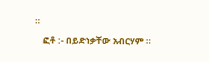።
    ፎቶ :- በይድነቃቸው አብርሃም ።